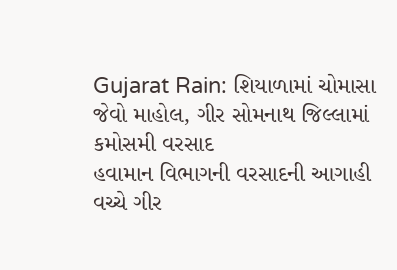Gujarat Rain: શિયાળામાં ચોમાસા જેવો માહોલ, ગીર સોમનાથ જિલ્લામાં કમોસમી વરસાદ
હવામાન વિભાગની વરસાદની આગાહી વચ્ચે ગીર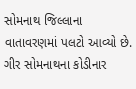સોમનાથ જિલ્લાના વાતાવરણમાં પલટો આવ્યો છે. ગીર સોમનાથના કોડીનાર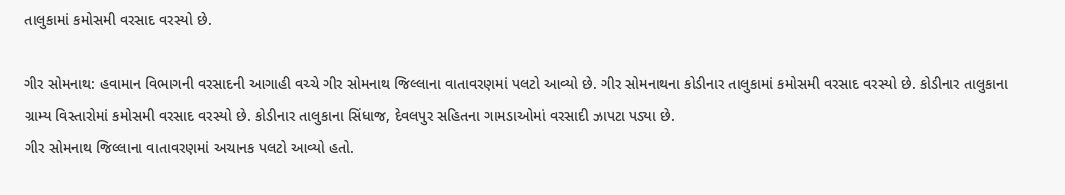તાલુકામાં કમોસમી વરસાદ વરસ્યો છે.

ગીર સોમનાથ: હવામાન વિભાગની વરસાદની આગાહી વચ્ચે ગીર સોમનાથ જિલ્લાના વાતાવરણમાં પલટો આવ્યો છે. ગીર સોમનાથના કોડીનાર તાલુકામાં કમોસમી વરસાદ વરસ્યો છે. કોડીનાર તાલુકાના ગ્રામ્ય વિસ્તારોમાં કમોસમી વરસાદ વરસ્યો છે. કોડીનાર તાલુકાના સિંધાજ, દેવલપુર સહિતના ગામડાઓમાં વરસાદી ઝાપટા પડ્યા છે.
ગીર સોમનાથ જિલ્લાના વાતાવરણમાં અચાનક પલટો આવ્યો હતો.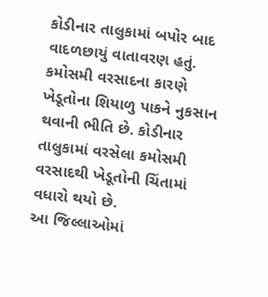કોડીનાર તાલુકામાં બપોર બાદ વાદળછાયું વાતાવરણ હતું. કમોસમી વરસાદના કારણે ખેડૂતોના શિયાળુ પાકને નુકસાન થવાની ભીતિ છે. કોડીનાર તાલુકામાં વરસેલા કમોસમી વરસાદથી ખેડૂતોની ચિંતામાં વધારો થયો છે.
આ જિલ્લાઓમાં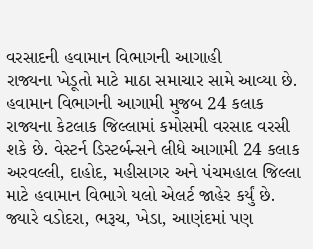વરસાદની હવામાન વિભાગની આગાહી
રાજ્યના ખેડૂતો માટે માઠા સમાચાર સામે આવ્યા છે. હવામાન વિભાગની આગામી મુજબ 24 કલાક રાજ્યના કેટલાક જિલ્લામાં કમોસમી વરસાદ વરસી શકે છે. વેસ્ટર્ન ડિસ્ટર્બન્સને લીધે આગામી 24 કલાક અરવલ્લી, દાહોદ, મહીસાગર અને પંચમહાલ જિલ્લા માટે હવામાન વિભાગે યલો એલર્ટ જાહેર કર્યું છે. જ્યારે વડોદરા, ભરૂચ, ખેડા, આણંદમાં પણ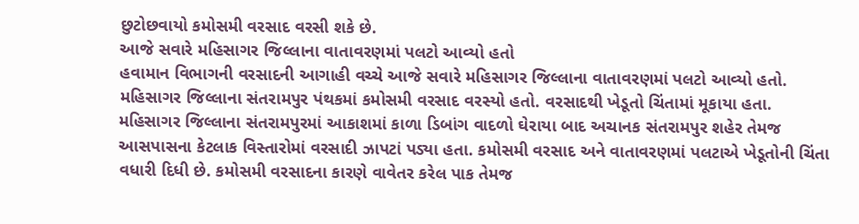છુટોછવાયો કમોસમી વરસાદ વરસી શકે છે.
આજે સવારે મહિસાગર જિલ્લાના વાતાવરણમાં પલટો આવ્યો હતો
હવામાન વિભાગની વરસાદની આગાહી વચ્ચે આજે સવારે મહિસાગર જિલ્લાના વાતાવરણમાં પલટો આવ્યો હતો. મહિસાગર જિલ્લાના સંતરામપુર પંથકમાં કમોસમી વરસાદ વરસ્યો હતો. વરસાદથી ખેડૂતો ચિંતામાં મૂકાયા હતા.
મહિસાગર જિલ્લાના સંતરામપુરમાં આકાશમાં કાળા ડિબાંગ વાદળો ઘેરાયા બાદ અચાનક સંતરામપુર શહેર તેમજ આસપાસના કેટલાક વિસ્તારોમાં વરસાદી ઝાપટાં પડ્યા હતા. કમોસમી વરસાદ અને વાતાવરણમાં પલટાએ ખેડૂતોની ચિંતા વધારી દિધી છે. કમોસમી વરસાદના કારણે વાવેતર કરેલ પાક તેમજ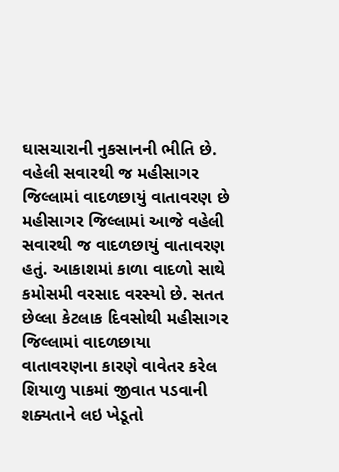ઘાસચારાની નુકસાનની ભીતિ છે.
વહેલી સવારથી જ મહીસાગર જિલ્લામાં વાદળછાયું વાતાવરણ છે
મહીસાગર જિલ્લામાં આજે વહેલી સવારથી જ વાદળછાયું વાતાવરણ હતું. આકાશમાં કાળા વાદળો સાથે કમોસમી વરસાદ વરસ્યો છે. સતત છેલ્લા કેટલાક દિવસોથી મહીસાગર જિલ્લામાં વાદળછાયા વાતાવરણના કારણે વાવેતર કરેલ શિયાળુ પાકમાં જીવાત પડવાની શક્યતાને લઇ ખેડૂતો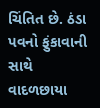ચિંતિત છે. ઠંડા પવનો ફુંકાવાની સાથે વાદળછાયા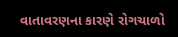વાતાવરણના કારણે રોગચાળો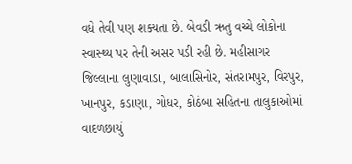વધે તેવી પણ શક્યતા છે. બેવડી ઋતુ વચ્ચે લોકોના સ્વાસ્થ્ય પર તેની અસર પડી રહી છે. મહીસાગર જિલ્લાના લુણાવાડા, બાલાસિનોર, સંતરામપુર, વિરપુર, ખાનપુર, કડાણા, ગોધર, કોઠંબા સહિતના તાલુકાઓમાં વાદળછાયું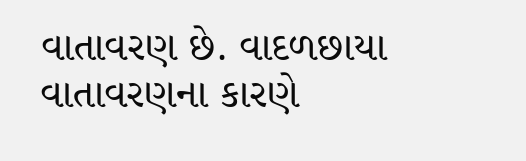વાતાવરણ છે. વાદળછાયા વાતાવરણના કારણે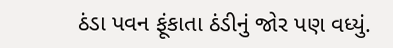ઠંડા પવન ફૂંકાતા ઠંડીનું જોર પણ વધ્યું.